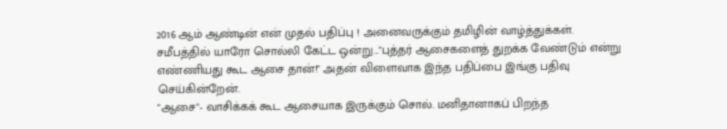2016 ஆம் ஆண்டின் என் முதல் பதிப்பு ! அனைவருக்கும் தமிழின் வாழ்த்துக்கள். சமீபத்தில் யாரோ சொல்லி கேட்ட ஒன்று..."புத்தர் ஆசைகளைத் துறக்க வேண்டும் என்று எண்ணியது கூட ஆசை தான்!" அதன் விளைவாக இந்த பதிப்பை இங்கு பதிவு செய்கின்றேன்.
"ஆசை"- வாசிக்கக் கூட ஆசையாக இருக்கும் சொல். மனிதானாகப் பிறந்த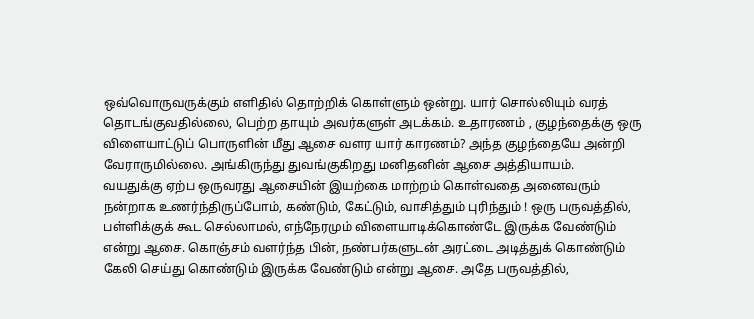ஒவ்வொருவருக்கும் எளிதில் தொற்றிக் கொள்ளும் ஒன்று. யார் சொல்லியும் வரத் தொடங்குவதில்லை, பெற்ற தாயும் அவர்களுள் அடக்கம். உதாரணம் , குழந்தைக்கு ஒரு விளையாட்டுப் பொருளின் மீது ஆசை வளர யார் காரணம்? அந்த குழந்தையே அன்றி வேராருமில்லை. அங்கிருந்து துவங்குகிறது மனிதனின் ஆசை அத்தியாயம்.
வயதுக்கு ஏற்ப ஒருவரது ஆசையின் இயற்கை மாற்றம் கொள்வதை அனைவரும் நன்றாக உணர்ந்திருப்போம், கண்டும், கேட்டும், வாசித்தும் புரிந்தும் ! ஒரு பருவத்தில், பள்ளிக்குக் கூட செல்லாமல், எந்நேரமும் விளையாடிக்கொண்டே இருக்க வேண்டும் என்று ஆசை. கொஞ்சம் வளர்ந்த பின், நண்பர்களுடன் அரட்டை அடித்துக் கொண்டும் கேலி செய்து கொண்டும் இருக்க வேண்டும் என்று ஆசை. அதே பருவத்தில்,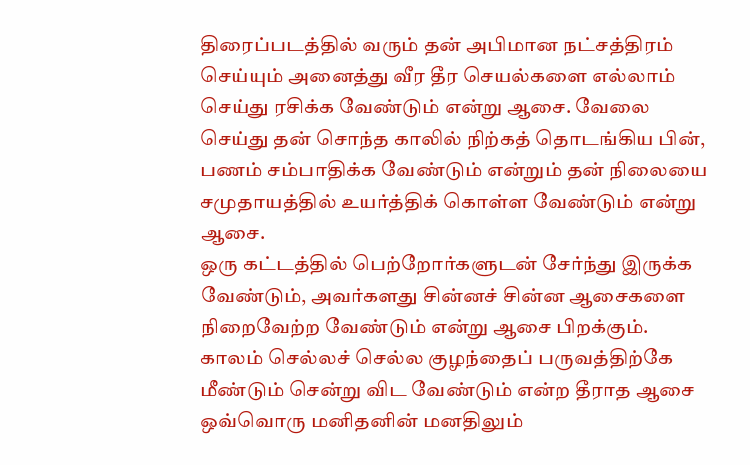திரைப்படத்தில் வரும் தன் அபிமான நட்சத்திரம் செய்யும் அனைத்து வீர தீர செயல்களை எல்லாம் செய்து ரசிக்க வேண்டும் என்று ஆசை. வேலை செய்து தன் சொந்த காலில் நிற்கத் தொடங்கிய பின், பணம் சம்பாதிக்க வேண்டும் என்றும் தன் நிலையை சமுதாயத்தில் உயர்த்திக் கொள்ள வேண்டும் என்று ஆசை.
ஒரு கட்டத்தில் பெற்றோர்களுடன் சேர்ந்து இருக்க வேண்டும், அவர்களது சின்னச் சின்ன ஆசைகளை நிறைவேற்ற வேண்டும் என்று ஆசை பிறக்கும். காலம் செல்லச் செல்ல குழந்தைப் பருவத்திற்கே மீண்டும் சென்று விட வேண்டும் என்ற தீராத ஆசை ஒவ்வொரு மனிதனின் மனதிலும்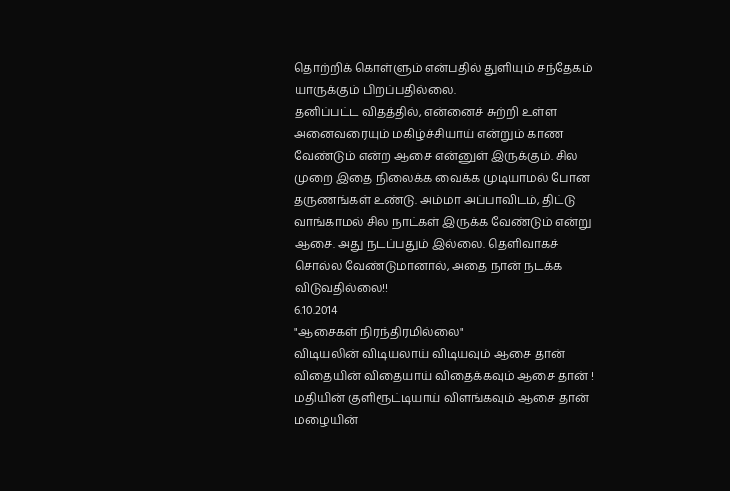தொற்றிக் கொள்ளும் என்பதில் துளியும் சந்தேகம் யாருக்கும் பிறப்பதில்லை.
தனிப்பட்ட விதத்தில், என்னைச் சுற்றி உள்ள அனைவரையும் மகிழ்ச்சியாய் என்றும் காண வேண்டும் என்ற ஆசை என்னுள் இருக்கும். சில முறை இதை நிலைக்க வைக்க முடியாமல் போன தருணங்கள் உண்டு. அம்மா அப்பாவிடம், திட்டு வாங்காமல் சில நாட்கள் இருக்க வேண்டும் என்று ஆசை. அது நடப்பதும் இல்லை. தெளிவாகச் சொல்ல வேண்டுமானால், அதை நான் நடக்க விடுவதில்லை!!
6.10.2014
"ஆசைகள் நிரந்திரமில்லை"
விடியலின் விடியலாய் விடியவும் ஆசை தான்
விதையின் விதையாய் விதைக்கவும் ஆசை தான் !
மதியின் குளிரூட்டியாய் விளங்கவும் ஆசை தான்
மழையின்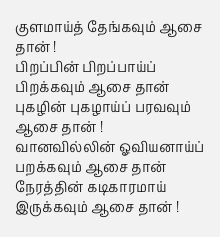குளமாய்த் தேங்கவும் ஆசை தான் !
பிறப்பின் பிறப்பாய்ப் பிறக்கவும் ஆசை தான்
புகழின் புகழாய்ப் பரவவும் ஆசை தான் !
வானவில்லின் ஓவியனாய்ப் பறக்கவும் ஆசை தான்
நேரத்தின் கடிகாரமாய் இருக்கவும் ஆசை தான் !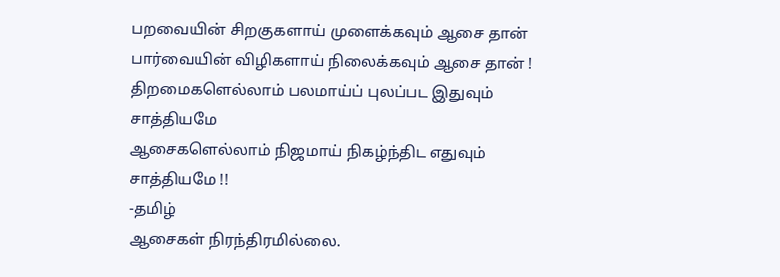பறவையின் சிறகுகளாய் முளைக்கவும் ஆசை தான்
பார்வையின் விழிகளாய் நிலைக்கவும் ஆசை தான் !
திறமைகளெல்லாம் பலமாய்ப் புலப்பட இதுவும் சாத்தியமே
ஆசைகளெல்லாம் நிஜமாய் நிகழ்ந்திட எதுவும் சாத்தியமே !!
-தமிழ்
ஆசைகள் நிரந்திரமில்லை.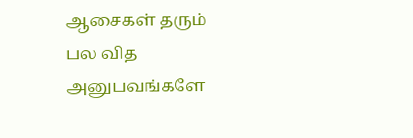ஆசைகள் தரும் பல வித அனுபவங்களே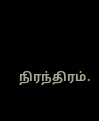நிரந்திரம்.